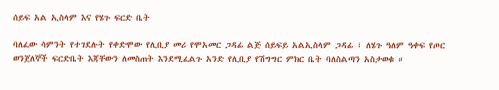ሰይፍ አል ኢስላም እና የሄጉ ፍርድ ቤት

ባለፈው ሳምንት የተገደሉት የቀድሞው የሊቢያ መሪ የሞአመር ጋዳፊ ልጅ ሰይፍይ አልኢስላም ጋዳፊ ፣ ለሄጉ ዓለም ዓቀፍ የጦር ወንጀለኞች ፍርድቤት እጃቸውን ለመስጠት እንደሚፈልጉ አንድ የሊቢያ የሽግግር ምክር ቤት ባለስልጣን አስታወቁ ።